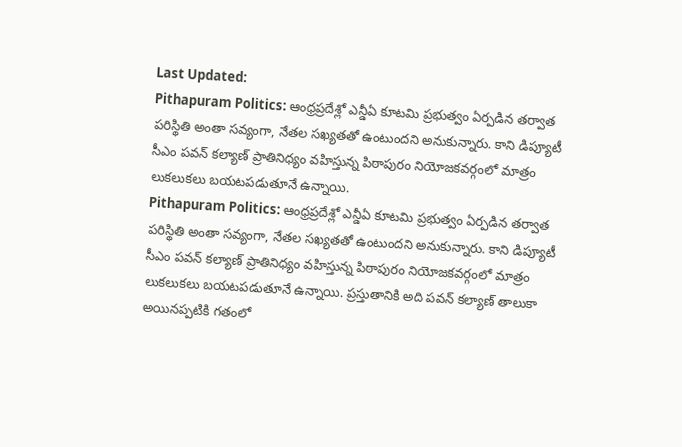Last Updated:
Pithapuram Politics: ఆంధ్రప్రదేశ్లో ఎన్డీఏ కూటమి ప్రభుత్వం ఏర్పడిన తర్వాత పరిస్థితి అంతా సవ్యంగా, నేతల సఖ్యతతో ఉంటుందని అనుకున్నారు. కాని డిప్యూటీ సీఎం పవన్ కల్యాణ్ ప్రాతినిధ్యం వహిస్తున్న పిఠాపురం నియోజకవర్గంలో మాత్రం లుకలుకలు బయటపడుతూనే ఉన్నాయి.
Pithapuram Politics: ఆంధ్రప్రదేశ్లో ఎన్డీఏ కూటమి ప్రభుత్వం ఏర్పడిన తర్వాత పరిస్థితి అంతా సవ్యంగా, నేతల సఖ్యతతో ఉంటుందని అనుకున్నారు. కాని డిప్యూటీ సీఎం పవన్ కల్యాణ్ ప్రాతినిధ్యం వహిస్తున్న పిఠాపురం నియోజకవర్గంలో మాత్రం లుకలుకలు బయటపడుతూనే ఉన్నాయి. ప్రస్తుతానికి అది పవన్ కల్యాణ్ తాలుకా అయినప్పటికి గతంలో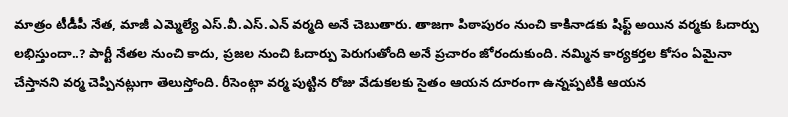మాత్రం టీడీపీ నేత, మాజీ ఎమ్మెల్యే ఎస్.వీ.ఎస్.ఎన్ వర్మది అనే చెబుతారు. తాజగా పిఠాపురం నుంచి కాకినాడకు షిఫ్ట్ అయిన వర్మకు ఓదార్పు లభిస్తుందా..? పార్టీ నేతల నుంచి కాదు, ప్రజల నుంచి ఓదార్పు పెరుగుతోంది అనే ప్రచారం జోరందుకుంది. నమ్మిన కార్యకర్తల కోసం ఏమైనా చేస్తానని వర్మ చెప్పినట్లుగా తెలుస్తోంది. రీసెంట్గా వర్మ పుట్టిన రోజు వేడుకలకు సైతం ఆయన దూరంగా ఉన్నప్పటికి ఆయన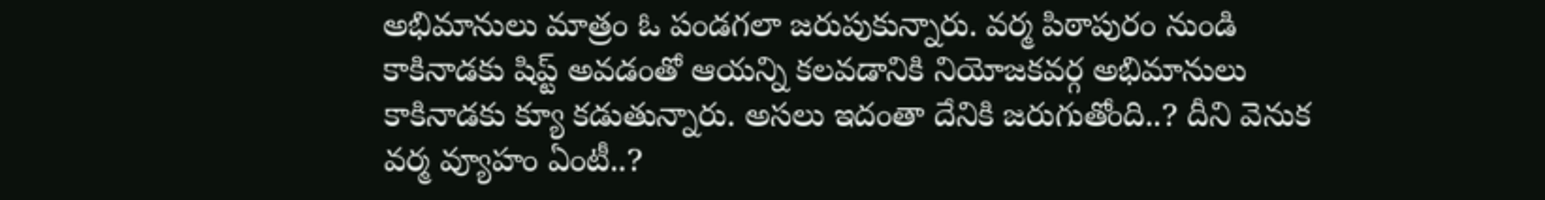అభిమానులు మాత్రం ఓ పండగలా జరుపుకున్నారు. వర్మ పిఠాపురం నుండి కాకినాడకు షిప్ట్ అవడంతో ఆయన్ని కలవడానికి నియోజకవర్గ అభిమానులు కాకినాడకు క్యూ కడుతున్నారు. అసలు ఇదంతా దేనికి జరుగుతోంది..? దీని వెనుక వర్మ వ్యూహం ఏంటీ..?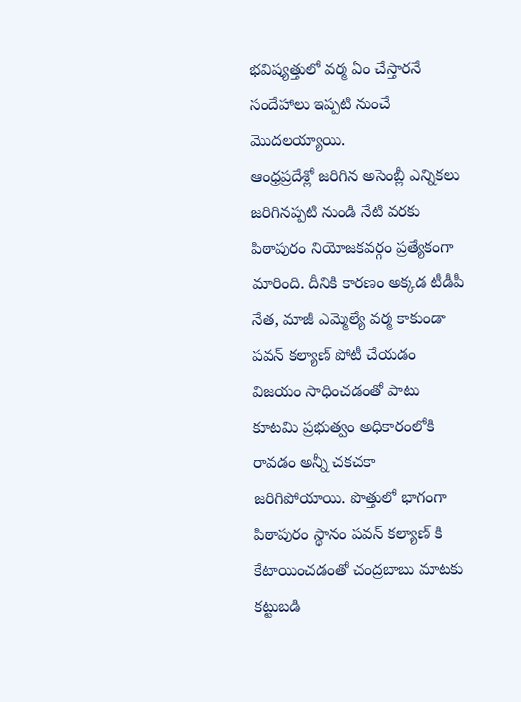భవిష్యత్తులో వర్మ ఏం చేస్తారనే సందేహాలు ఇప్పటి నుంచే మొదలయ్యాయి.
ఆంధ్రప్రదేశ్లో జరిగిన అసెంబ్లీ ఎన్నికలు జరిగినప్పటి నుండి నేటి వరకు పిఠాపురం నియోజకవర్గం ప్రత్యేకంగా మారింది. దీనికి కారణం అక్కడ టీడీపీ నేత, మాజీ ఎమ్మెల్యే వర్మ కాకుండా పవన్ కల్యాణ్ పోటీ చేయడం విజయం సాధించడంతో పాటు కూటమి ప్రభుత్వం అధికారంలోకి రావడం అన్నీ చకచకా జరిగిపోయాయి. పొత్తులో భాగంగా పిఠాపురం స్థానం పవన్ కల్యాణ్ కి కేటాయించడంతో చంద్రబాబు మాటకు కట్టుబడి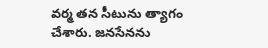వర్మ తన సీటును త్యాగం చేశారు. జనసేనను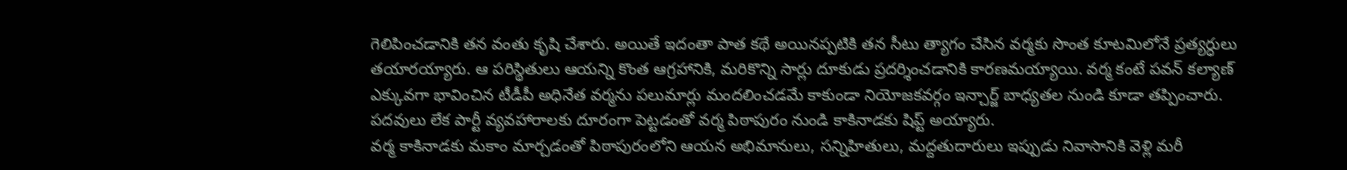గెలిపించడానికి తన వంతు కృషి చేశారు. అయితే ఇదంతా పాత కథే అయినప్పటికి తన సీటు త్యాగం చేసిన వర్మకు సొంత కూటమిలోనే ప్రత్యర్ధులు తయారయ్యారు. ఆ పరిస్థితులు ఆయన్ని కొంత ఆగ్రహానికి, మరికొన్ని సార్లు దూకుడు ప్రదర్శించడానికి కారణమయ్యాయి. వర్మ కంటే పవన్ కల్యాణ్ ఎక్కువగా భావించిన టీడీపీ అధినేత వర్మను పలుమార్లు మందలించడమే కాకుండా నియోజకవర్గం ఇన్చార్జ్ బాధ్యతల నుండి కూడా తప్పించారు. పదవులు లేక పార్టీ వ్యవహారాలకు దూరంగా పెట్టడంతో వర్మ పిఠాపురం నుండి కాకినాడకు షిప్ట్ అయ్యారు.
వర్మ కాకినాడకు మకాం మార్చడంతో పిఠాపురంలోని ఆయన అభిమానులు, సన్నిహితులు, మద్దతుదారులు ఇప్పుడు నివాసానికి వెళ్లి మరీ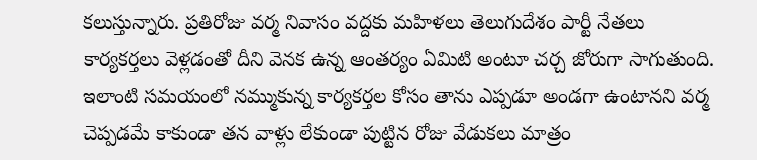కలుస్తున్నారు. ప్రతిరోజు వర్మ నివాసం వద్దకు మహిళలు తెలుగుదేశం పార్టీ నేతలు కార్యకర్తలు వెళ్లడంతో దీని వెనక ఉన్న ఆంతర్యం ఏమిటి అంటూ చర్చ జోరుగా సాగుతుంది. ఇలాంటి సమయంలో నమ్ముకున్న కార్యకర్తల కోసం తాను ఎప్పడూ అండగా ఉంటానని వర్మ చెప్పడమే కాకుండా తన వాళ్లు లేకుండా పుట్టిన రోజు వేడుకలు మాత్రం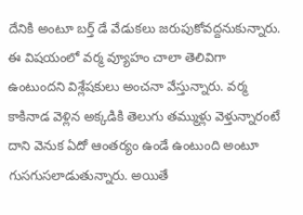దేనికి అంటూ బర్త్ డే వేడుకలు జరుపుకోవద్దనుకున్నారు.
ఈ విషయంలో వర్మ వ్యూహం చాలా తెలివిగా ఉంటుందని విశ్లేషకులు అంచనా వేస్తున్నారు. వర్మ కాకినాడ వెళ్లిన అక్కడికి తెలుగు తమ్ముళ్లు వెళ్తున్నారంటే దాని వెనుక ఏదో ఆంతర్యం ఉండే ఉంటుంది అంటూ గుసగుసలాడుతున్నారు. అయితే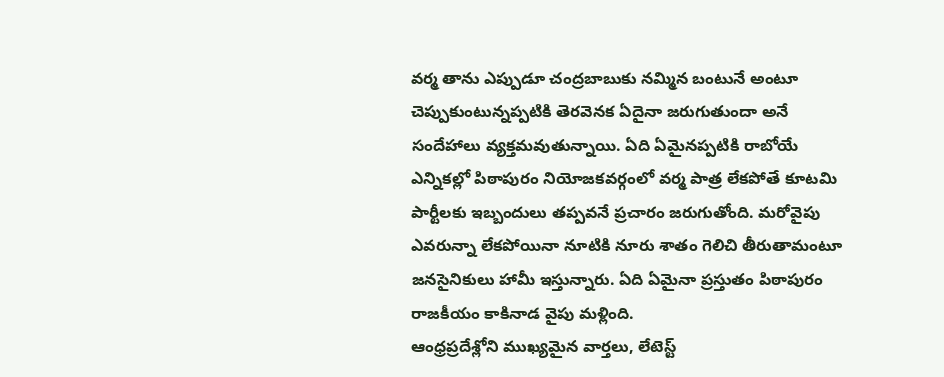వర్మ తాను ఎప్పుడూ చంద్రబాబుకు నమ్మిన బంటునే అంటూ చెప్పుకుంటున్నప్పటికి తెరవెనక ఏదైనా జరుగుతుందా అనే సందేహాలు వ్యక్తమవుతున్నాయి. ఏది ఏమైనప్పటికి రాబోయే ఎన్నికల్లో పిఠాపురం నియోజకవర్గంలో వర్మ పాత్ర లేకపోతే కూటమి పార్టీలకు ఇబ్బందులు తప్పవనే ప్రచారం జరుగుతోంది. మరోవైపు ఎవరున్నా లేకపోయినా నూటికి నూరు శాతం గెలిచి తీరుతామంటూ జనసైనికులు హామీ ఇస్తున్నారు. ఏది ఏమైనా ప్రస్తుతం పిఠాపురం రాజకీయం కాకినాడ వైపు మళ్లింది.
ఆంధ్రప్రదేశ్లోని ముఖ్యమైన వార్తలు, లేటెస్ట్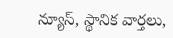న్యూస్, స్థానిక వార్తలు,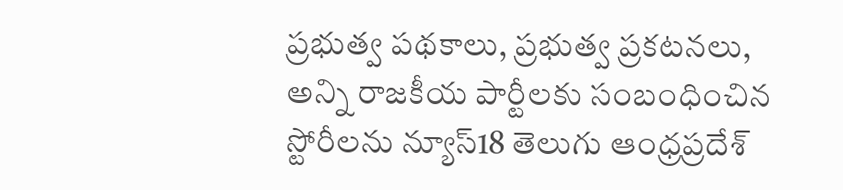ప్రభుత్వ పథకాలు, ప్రభుత్వ ప్రకటనలు, అన్ని రాజకీయ పార్టీలకు సంబంధించిన స్టోరీలను న్యూస్18 తెలుగు ఆంధ్రప్రదేశ్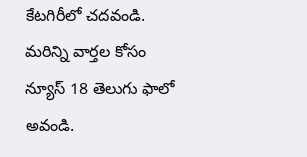కేటగిరీలో చదవండి. మరిన్ని వార్తల కోసం న్యూస్ 18 తెలుగు ఫాలో అవండి.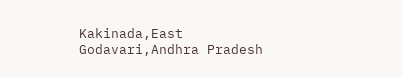Kakinada,East Godavari,Andhra Pradesh